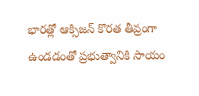భారత్లో ఆక్సిజన్ కొరత తీవ్రంగా ఉండడంతో ప్రభుత్వానికి సాయం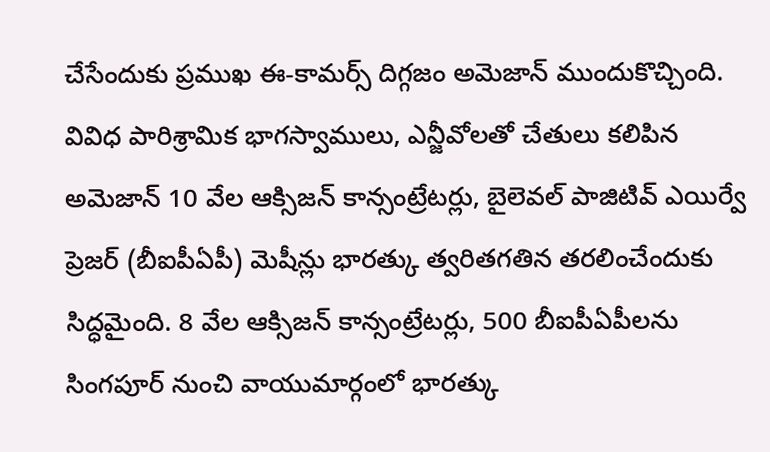చేసేందుకు ప్రముఖ ఈ-కామర్స్ దిగ్గజం అమెజాన్ ముందుకొచ్చింది. వివిధ పారిశ్రామిక భాగస్వాములు, ఎన్జీవోలతో చేతులు కలిపిన అమెజాన్ 10 వేల ఆక్సిజన్ కాన్సంట్రేటర్లు, బైలెవల్ పాజిటివ్ ఎయిర్వే ప్రెజర్ (బీఐపీఏపీ) మెషీన్లు భారత్కు త్వరితగతిన తరలించేందుకు సిద్ధమైంది. 8 వేల ఆక్సిజన్ కాన్సంట్రేటర్లు, 500 బీఐపీఏపీలను సింగపూర్ నుంచి వాయుమార్గంలో భారత్కు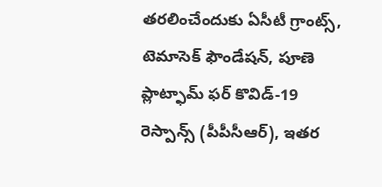తరలించేందుకు ఏసీటీ గ్రాంట్స్, టెమాసెక్ ఫౌండేషన్, పూణె ప్లాట్ఫామ్ ఫర్ కొవిడ్-19 రెస్పాన్స్ (పీపీసీఆర్), ఇతర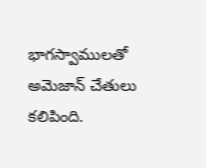భాగస్వాములతో అమెజాన్ చేతులు కలిపింది.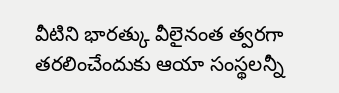వీటిని భారత్కు వీలైనంత త్వరగా తరలించేందుకు ఆయా సంస్థలన్నీ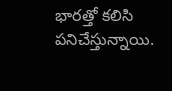భారత్తో కలిసి పనిచేస్తున్నాయి.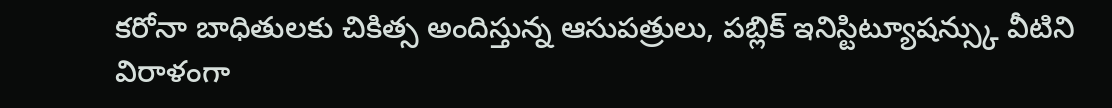కరోనా బాధితులకు చికిత్స అందిస్తున్న ఆసుపత్రులు, పబ్లిక్ ఇనిస్టిట్యూషన్స్కు వీటిని విరాళంగా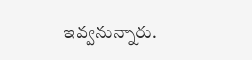ఇవ్వనున్నారు.